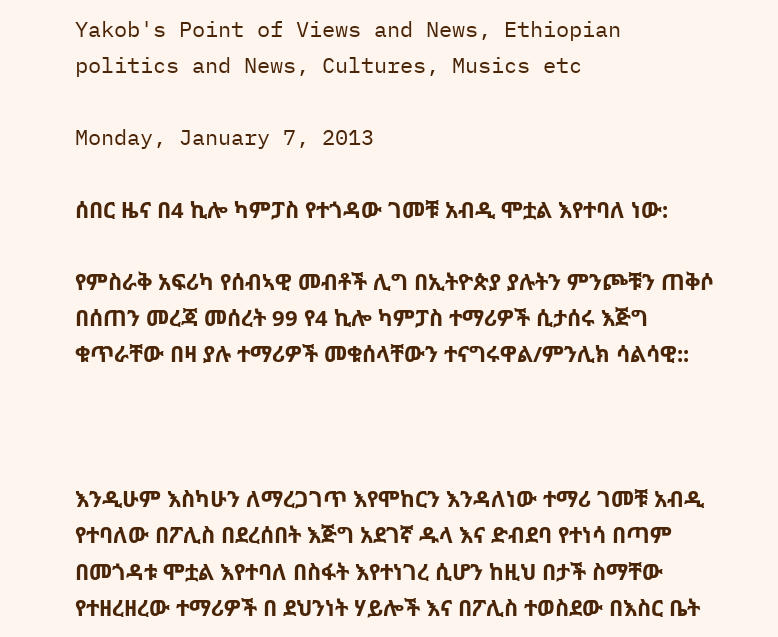Yakob's Point of Views and News, Ethiopian politics and News, Cultures, Musics etc

Monday, January 7, 2013

ሰበር ዜና በ4 ኪሎ ካምፓስ የተጎዳው ገመቹ አብዲ ሞቷል እየተባለ ነው:

የምስራቅ አፍሪካ የሰብኣዊ መብቶች ሊግ በኢትዮጵያ ያሉትን ምንጮቹን ጠቅሶ በሰጠን መረጃ መሰረት 99 የ4 ኪሎ ካምፓስ ተማሪዎች ሲታሰሩ እጅግ ቁጥራቸው በዛ ያሉ ተማሪዎች መቁሰላቸውን ተናግሩዋል/ምንሊክ ሳልሳዊ::



እንዲሁም እስካሁን ለማረጋገጥ እየሞከርን እንዳለነው ተማሪ ገመቹ አብዲ የተባለው በፖሊስ በደረሰበት እጅግ አደገኛ ዱላ እና ድብደባ የተነሳ በጣም በመጎዳቱ ሞቷል እየተባለ በስፋት እየተነገረ ሲሆን ከዚህ በታች ስማቸው የተዘረዘረው ተማሪዎች በ ደህንነት ሃይሎች እና በፖሊስ ተወስደው በእስር ቤት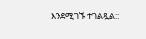እንደሚገኙ ተገልጿል::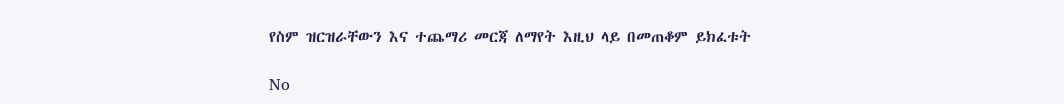የስም ዝርዝራቸውን እና ተጨማሪ መርጃ ለማየት እዚህ ላይ በመጠቆም ይክፈቱት

No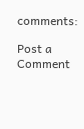comments:

Post a Comment